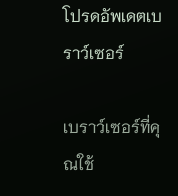โปรดอัพเดตเบราว์เซอร์

เบราว์เซอร์ที่คุณใช้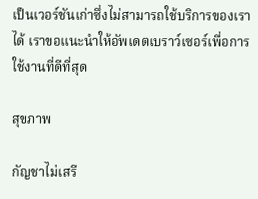เป็นเวอร์ชันเก่าซึ่งไม่สามารถใช้บริการของเราได้ เราขอแนะนำให้อัพเดตเบราว์เซอร์เพื่อการใช้งานที่ดีที่สุด

สุขภาพ

กัญชาไม่เสรี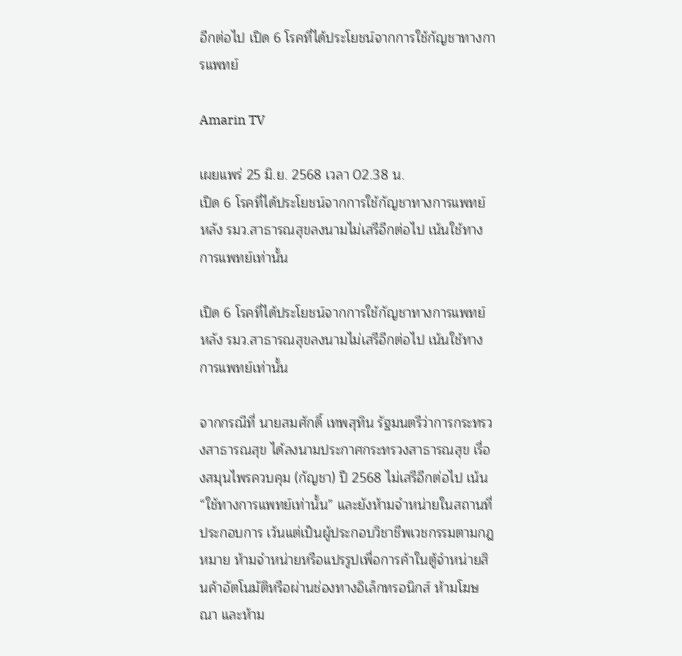อีกต่อไป เปิด 6 โรคที่ได้ประโยชน์จากการใช้กัญชาทางการแพทย์

Amarin TV

เผยแพร่ 25 มิ.ย. 2568 เวลา 02.38 น.
เปิด 6 โรคที่ได้ประโยชน์จากการใช้กัญชาทางการแพทย์ หลัง รมว.สาธารณสุขลงนามไม่เสรีอีกต่อไป เน้นใช้ทางการแพทย์เท่านั้น

เปิด 6 โรคที่ได้ประโยชน์จากการใช้กัญชาทางการแพทย์ หลัง รมว.สาธารณสุขลงนามไม่เสรีอีกต่อไป เน้นใช้ทางการแพทย์เท่านั้น

จากกรณีที่ นายสมศักดิ์ เทพสุทิน รัฐมนตรีว่าการกระทรวงสาธารณสุข ได้ลงนามประกาศกระทรวงสาธารณสุข เรื่องสมุนไพรควบคุม (กัญชา) ปี 2568 ไม่เสรีอีกต่อไป เน้น “ใช้ทางการแพทย์เท่านั้น” และยังห้ามจำหน่ายในสถานที่ประกอบการ เว้นแต่เป็นผู้ประกอบวิชาชีพเวชกรรมตามกฎหมาย ห้ามจำหน่ายหรือแปรรูปเพื่อการค้าในตู้จำหน่ายสินค้าอัตโนมัติหรือผ่านช่องทางอิเล็กทรอนิกส์ ห้ามโฆษณา และห้าม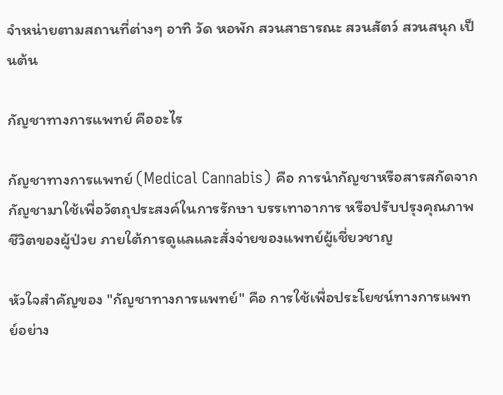จำหน่ายตามสถานที่ต่างๆ อาทิ วัด หอพัก สวนสาธารณะ สวนสัตว์ สวนสนุก เป็นต้น

กัญชาทางการแพทย์ คืออะไร

กัญชาทางการแพทย์ (Medical Cannabis) คือ การนำกัญชาหรือสารสกัดจากกัญชามาใช้เพื่อวัตถุประสงค์ในการรักษา บรรเทาอาการ หรือปรับปรุงคุณภาพชีวิตของผู้ป่วย ภายใต้การดูแลและสั่งจ่ายของแพทย์ผู้เชี่ยวชาญ

หัวใจสำคัญของ "กัญชาทางการแพทย์" คือ การใช้เพื่อประโยชน์ทางการแพทย์อย่าง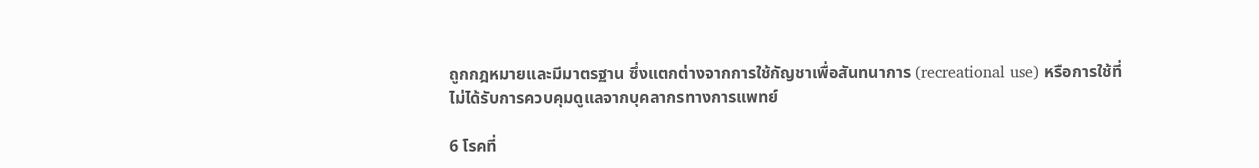ถูกกฎหมายและมีมาตรฐาน ซึ่งแตกต่างจากการใช้กัญชาเพื่อสันทนาการ (recreational use) หรือการใช้ที่ไม่ได้รับการควบคุมดูแลจากบุคลากรทางการแพทย์

6 โรคที่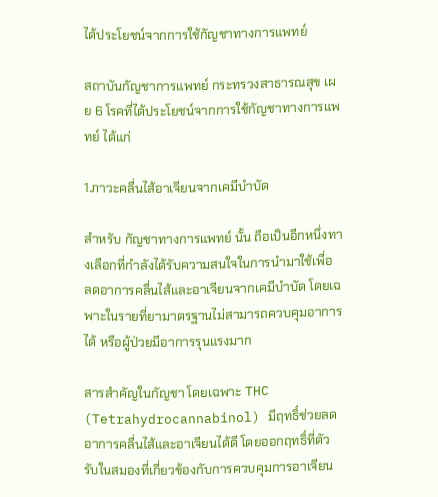ได้ประโยชน์จากการใช้กัญชาทางการแพทย์

สถาบันกัญชาการแพทย์ กระทรวงสาธารณสุข เผย 6 โรคที่ได้ประโยชน์จากการใช้กัญชาทางการแพทย์ ได้แก่

1.ภาวะคลื่นไส้อาเจียนจากเคมีบำบัด

สำหรับ กัญชาทางการแพทย์ นั้น ถือเป็นอีกหนึ่งทางเลือกที่กำลังได้รับความสนใจในการนำมาใช้เพื่อ ลดอาการคลื่นไส้และอาเจียนจากเคมีบำบัด โดยเฉพาะในรายที่ยามาตรฐานไม่สามารถควบคุมอาการได้ หรือผู้ป่วยมีอาการรุนแรงมาก

สารสำคัญในกัญชา โดยเฉพาะ THC (Tetrahydrocannabinol) มีฤทธิ์ช่วยลดอาการคลื่นไส้และอาเจียนได้ดี โดยออกฤทธิ์ที่ตัวรับในสมองที่เกี่ยวข้องกับการควบคุมการอาเจียน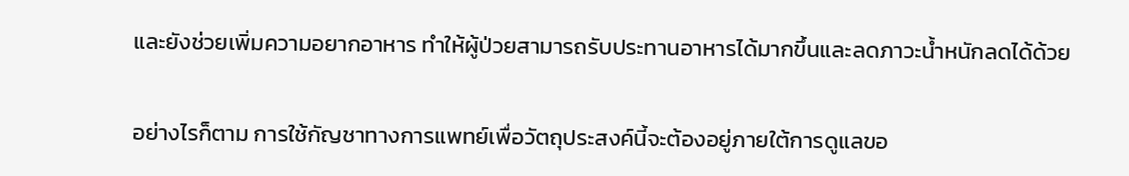และยังช่วยเพิ่มความอยากอาหาร ทำให้ผู้ป่วยสามารถรับประทานอาหารได้มากขึ้นและลดภาวะน้ำหนักลดได้ด้วย

อย่างไรก็ตาม การใช้กัญชาทางการแพทย์เพื่อวัตถุประสงค์นี้จะต้องอยู่ภายใต้การดูแลขอ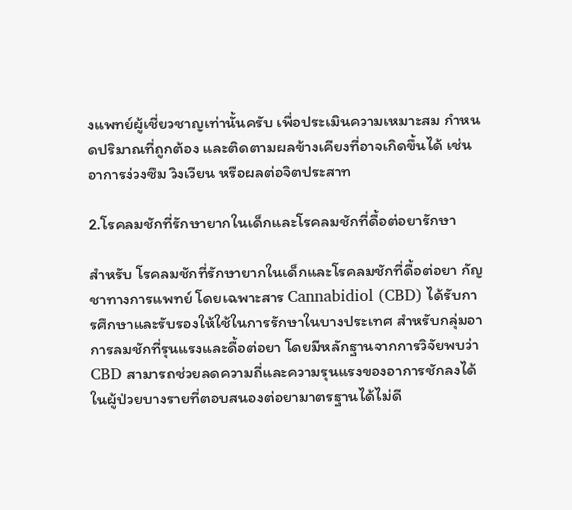งแพทย์ผู้เชี่ยวชาญเท่านั้นครับ เพื่อประเมินความเหมาะสม กำหนดปริมาณที่ถูกต้อง และติดตามผลข้างเคียงที่อาจเกิดขึ้นได้ เช่น อาการง่วงซึม วิงเวียน หรือผลต่อจิตประสาท

2.โรคลมชักที่รักษายากในเด็กและโรคลมชักที่ดื้อต่อยารักษา

สำหรับ โรคลมชักที่รักษายากในเด็กและโรคลมชักที่ดื้อต่อยา กัญชาทางการแพทย์ โดยเฉพาะสาร Cannabidiol (CBD) ได้รับการศึกษาและรับรองให้ใช้ในการรักษาในบางประเทศ สำหรับกลุ่มอาการลมชักที่รุนแรงและดื้อต่อยา โดยมีหลักฐานจากการวิจัยพบว่า CBD สามารถช่วยลดความถี่และความรุนแรงของอาการชักลงได้ในผู้ป่วยบางรายที่ตอบสนองต่อยามาตรฐานได้ไม่ดี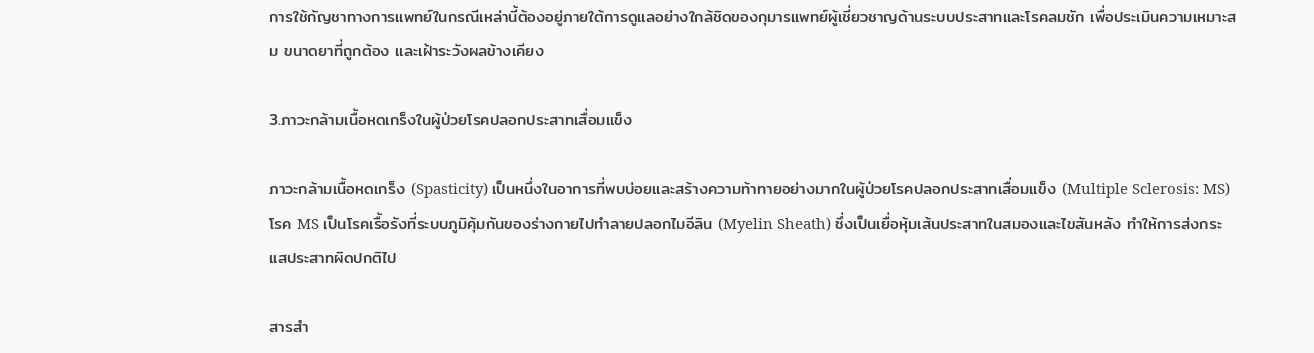การใช้กัญชาทางการแพทย์ในกรณีเหล่านี้ต้องอยู่ภายใต้การดูแลอย่างใกล้ชิดของกุมารแพทย์ผู้เชี่ยวชาญด้านระบบประสาทและโรคลมชัก เพื่อประเมินความเหมาะสม ขนาดยาที่ถูกต้อง และเฝ้าระวังผลข้างเคียง

3.ภาวะกล้ามเนื้อหดเกร็งในผู้ป่วยโรคปลอกประสาทเสื่อมแข็ง

ภาวะกล้ามเนื้อหดเกร็ง (Spasticity) เป็นหนึ่งในอาการที่พบบ่อยและสร้างความท้าทายอย่างมากในผู้ป่วยโรคปลอกประสาทเสื่อมแข็ง (Multiple Sclerosis: MS) โรค MS เป็นโรคเรื้อรังที่ระบบภูมิคุ้มกันของร่างกายไปทำลายปลอกไมอีลิน (Myelin Sheath) ซึ่งเป็นเยื่อหุ้มเส้นประสาทในสมองและไขสันหลัง ทำให้การส่งกระแสประสาทผิดปกติไป

สารสำ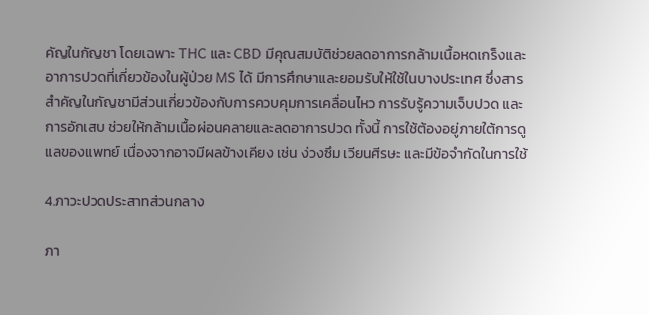คัญในกัญชา โดยเฉพาะ THC และ CBD มีคุณสมบัติช่วยลดอาการกล้ามเนื้อหดเกร็งและอาการปวดที่เกี่ยวข้องในผู้ป่วย MS ได้ มีการศึกษาและยอมรับให้ใช้ในบางประเทศ ซึ่งสารสำคัญในกัญชามีส่วนเกี่ยวข้องกับการควบคุมการเคลื่อนไหว การรับรู้ความเจ็บปวด และการอักเสบ ช่วยให้กล้ามเนื้อผ่อนคลายและลดอาการปวด ทั้งนี้ การใช้ต้องอยู่ภายใต้การดูแลของแพทย์ เนื่องจากอาจมีผลข้างเคียง เช่น ง่วงซึม เวียนศีรษะ และมีข้อจำกัดในการใช้

4.ภาวะปวดประสาทส่วนกลาง

ภา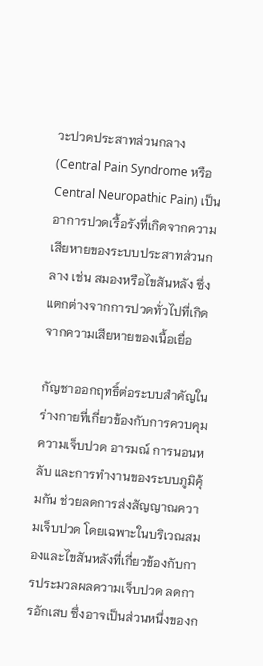วะปวดประสาทส่วนกลาง (Central Pain Syndrome หรือ Central Neuropathic Pain) เป็นอาการปวดเรื้อรังที่เกิดจากความเสียหายของระบบประสาทส่วนกลาง เช่น สมองหรือไขสันหลัง ซึ่งแตกต่างจากการปวดทั่วไปที่เกิดจากความเสียหายของเนื้อเยื่อ

กัญชาออกฤทธิ์ต่อระบบสำคัญในร่างกายที่เกี่ยวข้องกับการควบคุมความเจ็บปวด อารมณ์ การนอนหลับ และการทำงานของระบบภูมิคุ้มกัน ช่วยลดการส่งสัญญาณความเจ็บปวด โดยเฉพาะในบริเวณสมองและไขสันหลังที่เกี่ยวข้องกับการประมวลผลความเจ็บปวด ลดการอักเสบ ซึ่งอาจเป็นส่วนหนึ่งของก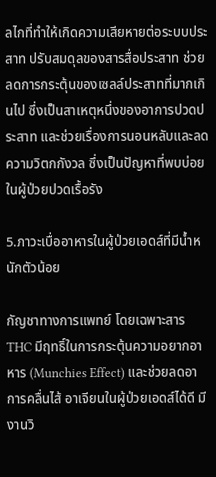ลไกที่ทำให้เกิดความเสียหายต่อระบบประสาท ปรับสมดุลของสารสื่อประสาท ช่วยลดการกระตุ้นของเซลล์ประสาทที่มากเกินไป ซึ่งเป็นสาเหตุหนึ่งของอาการปวดประสาท และช่วยเรื่องการนอนหลับและลดความวิตกกังวล ซึ่งเป็นปัญหาที่พบบ่อยในผู้ป่วยปวดเรื้อรัง

5.ภาวะเบื่ออาหารในผู้ป่วยเอดส์ที่มีน้ำหนักตัวน้อย

กัญชาทางการแพทย์ โดยเฉพาะสาร THC มีฤทธิ์ในการกระตุ้นความอยากอาหาร (Munchies Effect) และช่วยลดอาการคลื่นไส้ อาเจียนในผู้ป่วยเอดส์ได้ดี มีงานวิ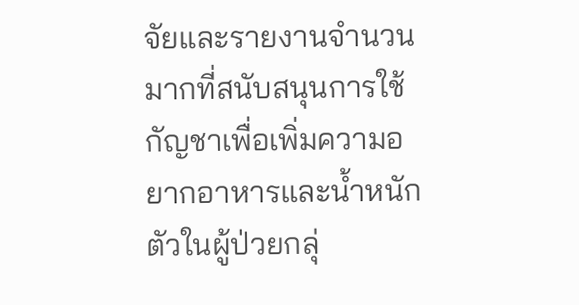จัยและรายงานจำนวนมากที่สนับสนุนการใช้กัญชาเพื่อเพิ่มความอยากอาหารและน้ำหนักตัวในผู้ป่วยกลุ่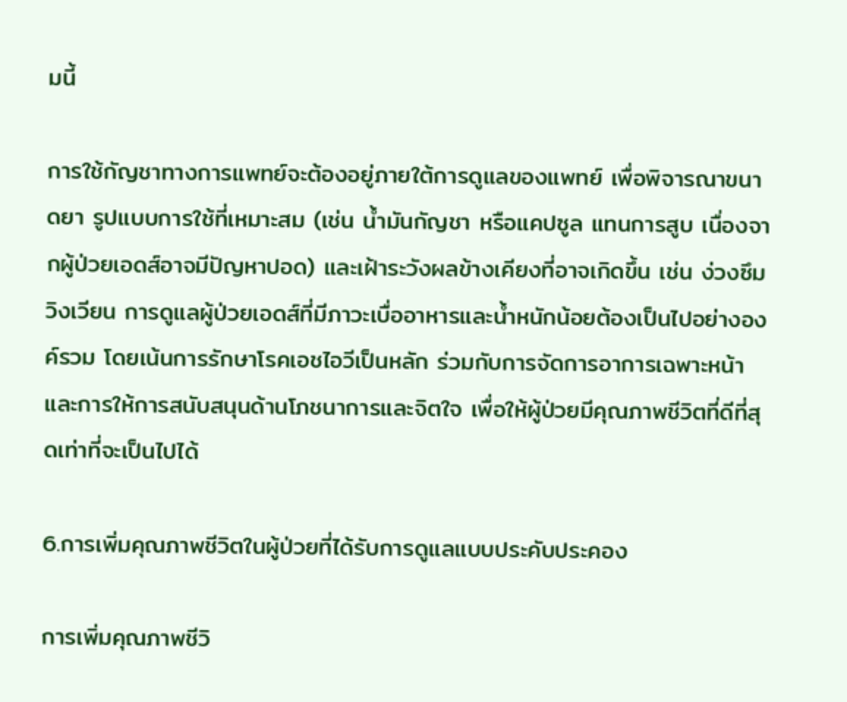มนี้

การใช้กัญชาทางการแพทย์จะต้องอยู่ภายใต้การดูแลของแพทย์ เพื่อพิจารณาขนาดยา รูปแบบการใช้ที่เหมาะสม (เช่น น้ำมันกัญชา หรือแคปซูล แทนการสูบ เนื่องจากผู้ป่วยเอดส์อาจมีปัญหาปอด) และเฝ้าระวังผลข้างเคียงที่อาจเกิดขึ้น เช่น ง่วงซึม วิงเวียน การดูแลผู้ป่วยเอดส์ที่มีภาวะเบื่ออาหารและน้ำหนักน้อยต้องเป็นไปอย่างองค์รวม โดยเน้นการรักษาโรคเอชไอวีเป็นหลัก ร่วมกับการจัดการอาการเฉพาะหน้า และการให้การสนับสนุนด้านโภชนาการและจิตใจ เพื่อให้ผู้ป่วยมีคุณภาพชีวิตที่ดีที่สุดเท่าที่จะเป็นไปได้

6.การเพิ่มคุณภาพชีวิตในผู้ป่วยที่ได้รับการดูแลแบบประคับประคอง

การเพิ่มคุณภาพชีวิ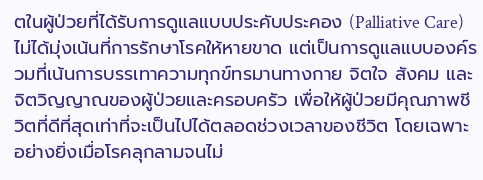ตในผู้ป่วยที่ได้รับการดูแลแบบประคับประคอง (Palliative Care) ไม่ได้มุ่งเน้นที่การรักษาโรคให้หายขาด แต่เป็นการดูแลแบบองค์รวมที่เน้นการบรรเทาความทุกข์ทรมานทางกาย จิตใจ สังคม และจิตวิญญาณของผู้ป่วยและครอบครัว เพื่อให้ผู้ป่วยมีคุณภาพชีวิตที่ดีที่สุดเท่าที่จะเป็นไปได้ตลอดช่วงเวลาของชีวิต โดยเฉพาะอย่างยิ่งเมื่อโรคลุกลามจนไม่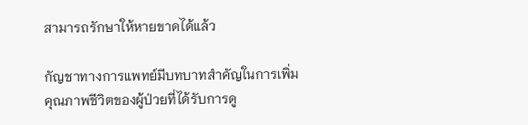สามารถรักษาให้หายขาดได้แล้ว

กัญชาทางการแพทย์มีบทบาทสำคัญในการเพิ่มคุณภาพชีวิตของผู้ป่วยที่ได้รับการดู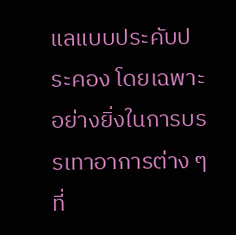แลแบบประคับประคอง โดยเฉพาะอย่างยิ่งในการบรรเทาอาการต่าง ๆ ที่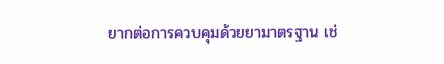ยากต่อการควบคุมด้วยยามาตรฐาน เช่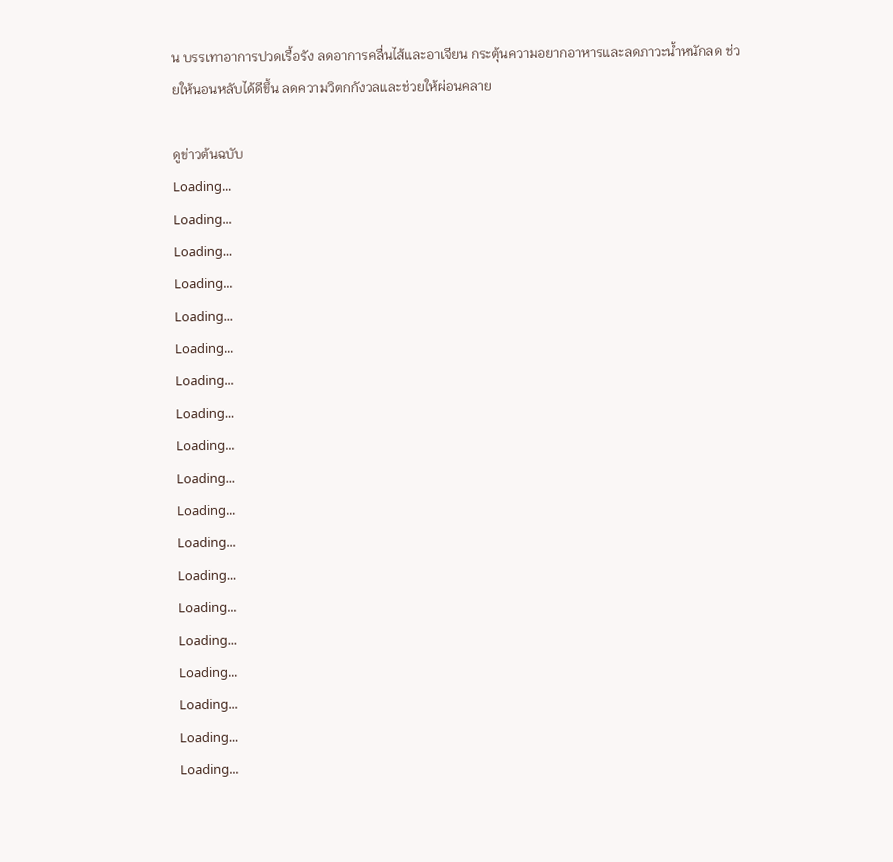น บรรเทาอาการปวดเรื้อรัง ลดอาการคลื่นไส้และอาเจียน กระตุ้นความอยากอาหารและลดภาวะน้ำหนักลด ช่วยให้นอนหลับได้ดีขึ้น ลดความวิตกกังวลและช่วยให้ผ่อนคลาย

ดูข่าวต้นฉบับ
Loading...
Loading...
Loading...
Loading...
Loading...
Loading...
Loading...
Loading...
Loading...
Loading...
Loading...
Loading...
Loading...
Loading...
Loading...
Loading...
Loading...
Loading...
Loading...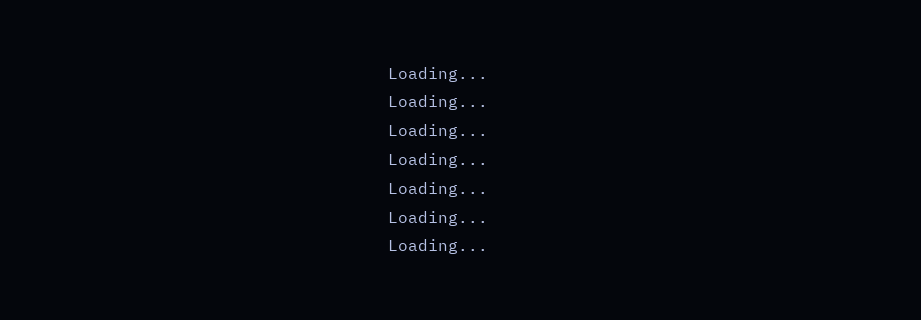Loading...
Loading...
Loading...
Loading...
Loading...
Loading...
Loading...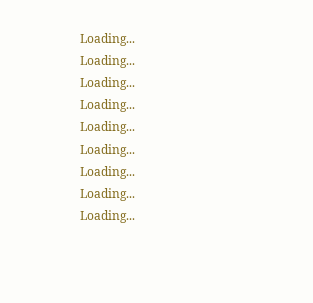Loading...
Loading...
Loading...
Loading...
Loading...
Loading...
Loading...
Loading...
Loading...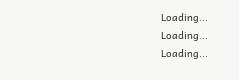Loading...
Loading...
Loading...